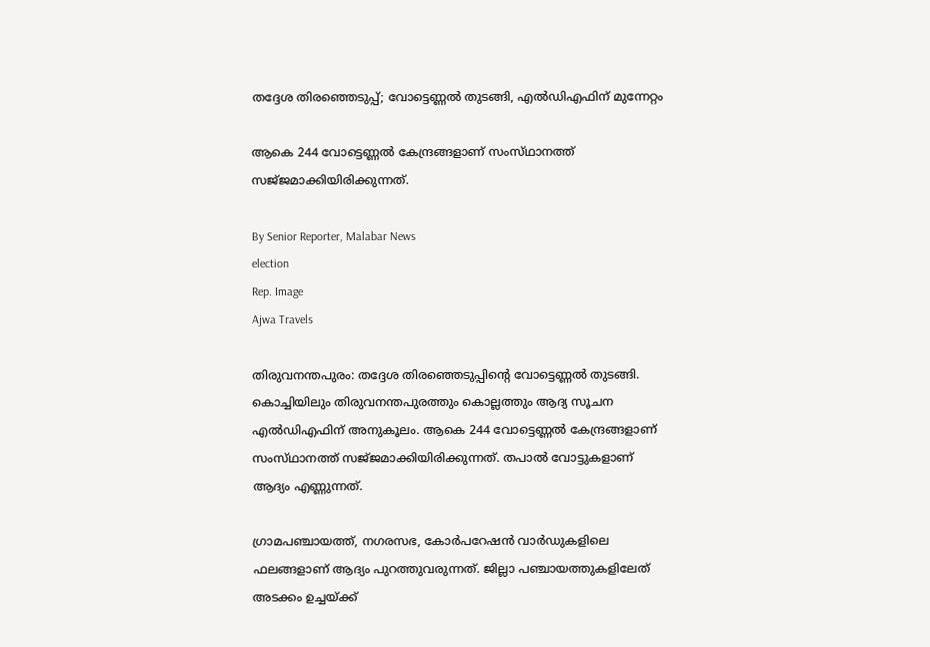തദ്ദേശ തിരഞ്ഞെടുപ്പ്; വോട്ടെണ്ണൽ തുടങ്ങി, എൽഡിഎഫിന് മുന്നേറ്റം

ആകെ 244 വോട്ടെണ്ണൽ കേന്ദ്രങ്ങളാണ് സംസ്‌ഥാനത്ത്‌ സജ്‌ജമാക്കിയിരിക്കുന്നത്.

By Senior Reporter, Malabar News
election
Rep. Image
Ajwa Travels

തിരുവനന്തപുരം: തദ്ദേശ തിരഞ്ഞെടുപ്പിന്റെ വോട്ടെണ്ണൽ തുടങ്ങി. കൊച്ചിയിലും തിരുവനന്തപുരത്തും കൊല്ലത്തും ആദ്യ സൂചന എൽഡിഎഫിന് അനുകൂലം. ആകെ 244 വോട്ടെണ്ണൽ കേന്ദ്രങ്ങളാണ് സംസ്‌ഥാനത്ത്‌ സജ്‌ജമാക്കിയിരിക്കുന്നത്. തപാൽ വോട്ടുകളാണ് ആദ്യം എണ്ണുന്നത്.

ഗ്രാമപഞ്ചായത്ത്, നഗരസഭ, കോർപറേഷൻ വാർഡുകളിലെ ഫലങ്ങളാണ് ആദ്യം പുറത്തുവരുന്നത്. ജില്ലാ പഞ്ചായത്തുകളിലേത് അടക്കം ഉച്ചയ്‌ക്ക്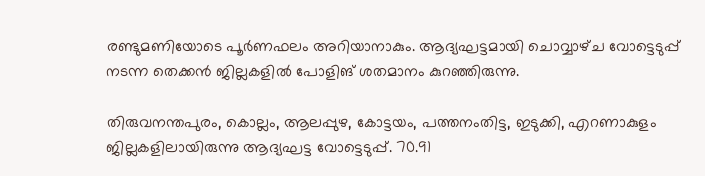രണ്ടുമണിയോടെ പൂർണഫലം അറിയാനാകും. ആദ്യഘട്ടമായി ചൊവ്വാഴ്‌ച വോട്ടെടുപ്പ് നടന്ന തെക്കൻ ജില്ലകളിൽ പോളിങ് ശതമാനം കുറഞ്ഞിരുന്നു.

തിരുവനന്തപുരം, കൊല്ലം, ആലപ്പുഴ, കോട്ടയം, പത്തനംതിട്ട, ഇടുക്കി, എറണാകുളം ജില്ലകളിലായിരുന്നു ആദ്യഘട്ട വോട്ടെടുപ്പ്. 70.91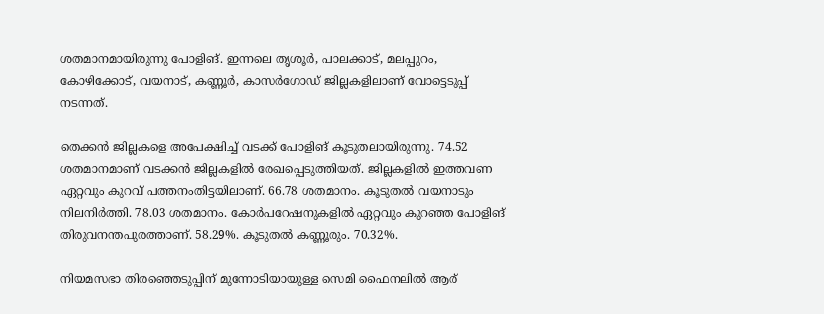ശതമാനമായിരുന്നു പോളിങ്. ഇന്നലെ തൃശൂർ, പാലക്കാട്, മലപ്പുറം, കോഴിക്കോട്, വയനാട്, കണ്ണൂർ, കാസർഗോഡ് ജില്ലകളിലാണ് വോട്ടെടുപ്പ് നടന്നത്.

തെക്കൻ ജില്ലകളെ അപേക്ഷിച്ച് വടക്ക് പോളിങ് കൂടുതലായിരുന്നു. 74.52 ശതമാനമാണ് വടക്കൻ ജില്ലകളിൽ രേഖപ്പെടുത്തിയത്. ജില്ലകളിൽ ഇത്തവണ ഏറ്റവും കുറവ് പത്തനംതിട്ടയിലാണ്. 66.78 ശതമാനം. കൂടുതൽ വയനാടും നിലനിർത്തി. 78.03 ശതമാനം. കോർപറേഷനുകളിൽ ഏറ്റവും കുറഞ്ഞ പോളിങ് തിരുവനന്തപുരത്താണ്. 58.29%. കൂടുതൽ കണ്ണൂരും. 70.32%.

നിയമസഭാ തിരഞ്ഞെടുപ്പിന് മുന്നോടിയായുള്ള സെമി ഫൈനലിൽ ആര്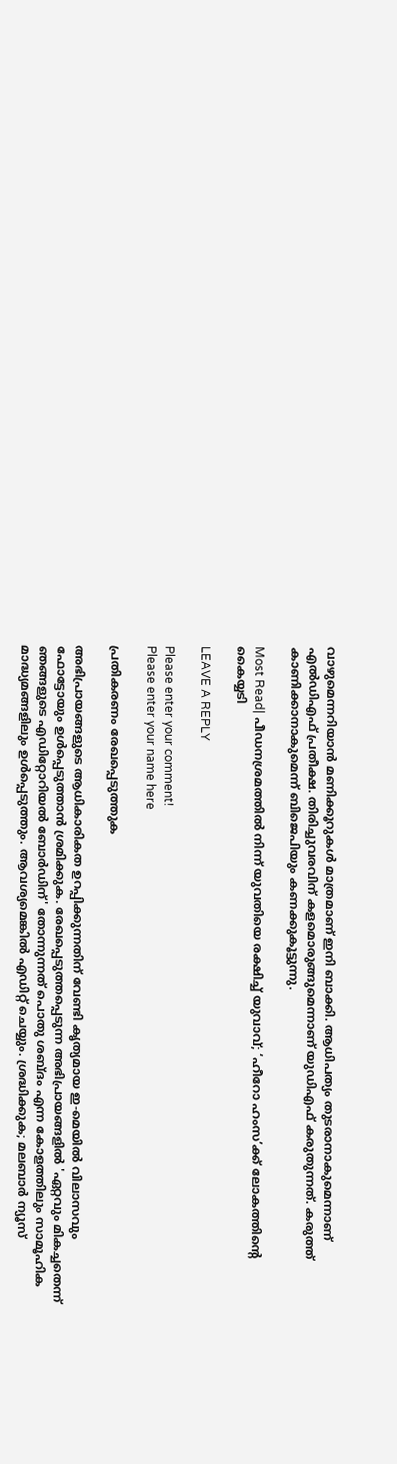വാഴുമെന്നറിയാൻ മണിക്കൂറുകൾ മാത്രമാണ് ഇനി ബാക്കി. ആധിപത്യം തുടരാനാകുമെന്നാണ് എൽഡിഎഫ് പ്രതീക്ഷ. തിരിച്ചുവരവിന് കളമൊരുങ്ങുമെന്നാണ് യുഡിഎഫ് കരുതുന്നത്. കരുത്ത് കാണിക്കാനാകുമെന്ന് ബിജെപിയും കണക്കുകൂട്ടുന്നു.

Most Read| പീഡനശ്രമത്തിൽ നിന്ന് യുവതിയെ രക്ഷിച്ച് യുവാവ്; ‘ഹീറോ ഹംസ’ക്ക് ലോകത്തിന്റെ കൈയ്യടി

LEAVE A REPLY

Please enter your comment!
Please enter your name here

പ്രതികരണം രേഖപ്പെടുത്തുക

അഭിപ്രായങ്ങളുടെ ആധികാരികത ഉറപ്പിക്കുന്നതിന് വേണ്ടി കൃത്യമായ ഇ-മെയിൽ വിലാസവും ഫോട്ടോയും ഉൾപ്പെടുത്താൻ ശ്രമിക്കുക. രേഖപ്പെടുത്തപ്പെടുന്ന അഭിപ്രായങ്ങളിൽ 'ഏറ്റവും മികച്ചതെന്ന് ഞങ്ങളുടെ എഡിറ്റോറിയൽ ബോർഡിന്' തോന്നുന്നത് പൊതു ശബ്‌ദം എന്ന കോളത്തിലും സാമൂഹിക മാദ്ധ്യമങ്ങളിലും ഉൾപ്പെടുത്തും. ആവശ്യമെങ്കിൽ എഡിറ്റ് ചെയ്യും. ശ്രദ്ധിക്കുക; മലബാർ ന്യൂസ്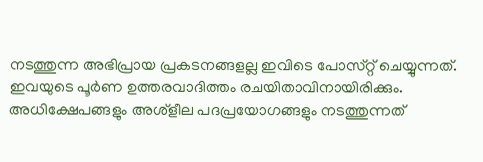നടത്തുന്ന അഭിപ്രായ പ്രകടനങ്ങളല്ല ഇവിടെ പോസ്‌റ്റ് ചെയ്യുന്നത്. ഇവയുടെ പൂർണ ഉത്തരവാദിത്തം രചയിതാവിനായിരിക്കും. അധിക്ഷേപങ്ങളും അശ്‌ളീല പദപ്രയോഗങ്ങളും നടത്തുന്നത്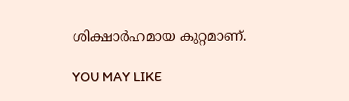ശിക്ഷാർഹമായ കുറ്റമാണ്.

YOU MAY LIKE